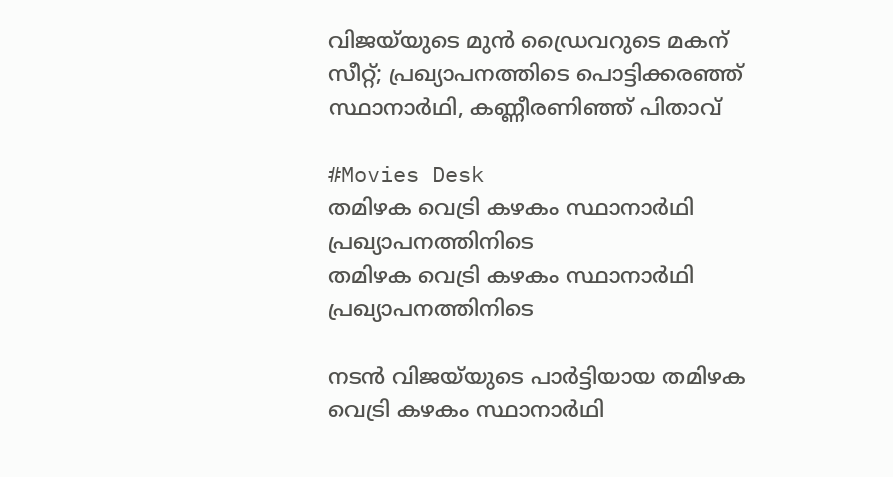വിജയ്‌യുടെ മുൻ ഡ്രൈവറുടെ മകന് സീറ്റ്; പ്രഖ്യാപനത്തിടെ പൊട്ടിക്കരഞ്ഞ് സ്ഥാനാർഥി, കണ്ണീരണിഞ്ഞ് പിതാവ്

#Movies Desk
തമിഴക വെട്രി കഴകം സ്ഥാനാര്‍ഥി പ്രഖ്യാപനത്തിനിടെ
തമിഴക വെട്രി കഴകം സ്ഥാനാര്‍ഥി പ്രഖ്യാപനത്തിനിടെ

നടൻ വിജയ്‌യുടെ പാർട്ടിയായ തമിഴക വെട്രി കഴകം സ്ഥാനാർഥി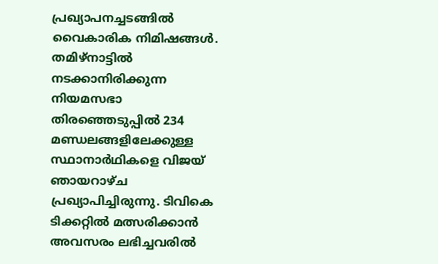പ്രഖ്യാപനച്ചടങ്ങിൽ വൈകാരിക നിമിഷങ്ങൾ. തമിഴ്‌നാട്ടിൽ നടക്കാനിരിക്കുന്ന നിയമസഭാ തിരഞ്ഞെടുപ്പിൽ 234 മണ്ഡലങ്ങളിലേക്കുള്ള സ്ഥാനാർഥികളെ വിജയ് ഞായറാഴ്ച പ്രഖ്യാപിച്ചിരുന്നു. ടിവികെ ടിക്കറ്റിൽ മത്സരിക്കാൻ അവസരം ലഭിച്ചവരിൽ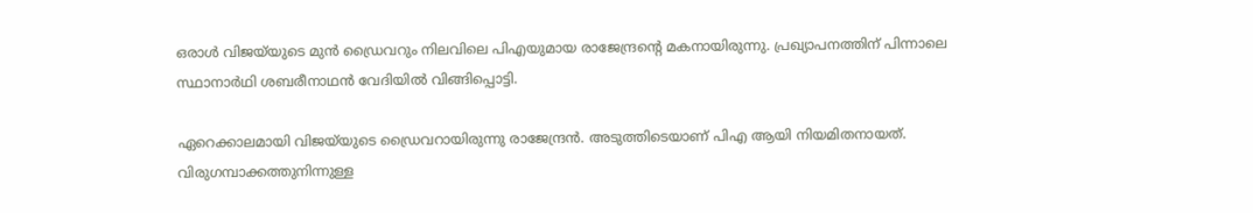ഒരാൾ വിജയ്‌യുടെ മുൻ ഡ്രൈവറും നിലവിലെ പിഎയുമായ രാജേന്ദ്രന്റെ മകനായിരുന്നു. പ്രഖ്യാപനത്തിന് പിന്നാലെ സ്ഥാനാർഥി ശബരീനാഥൻ വേദിയിൽ വിങ്ങിപ്പൊട്ടി.

ഏറെക്കാലമായി വിജയ്‌യുടെ ഡ്രൈവറായിരുന്നു രാജേന്ദ്രൻ. അടുത്തിടെയാണ് പിഎ ആയി നിയമിതനായത്. വിരുഗമ്പാക്കത്തുനിന്നുള്ള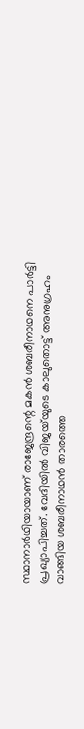സ്ഥാനാർഥിയായാണ് രാജേന്ദ്രന്റെ മകൻ ശബരീനാഥനെ പാർട്ടി പ്രഖ്യാപിച്ചത്. വേദിയിൽ വിജയ്‌യുടെ കാലുതൊട്ട് അനുഗ്രഹം വാങ്ങിയ ശബരീനാഥൻ താരത്തെ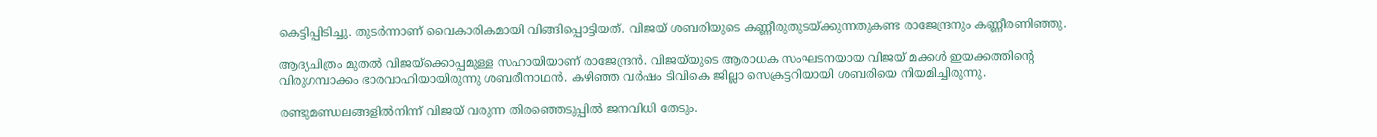കെട്ടിപ്പിടിച്ചു. തുടർന്നാണ് വൈകാരികമായി വിങ്ങിപ്പൊട്ടിയത്. വിജയ് ശബരിയുടെ കണ്ണീരുതുടയ്ക്കുന്നതുകണ്ട രാജേന്ദ്രനും കണ്ണീരണിഞ്ഞു.

ആദ്യചിത്രം മുതൽ വിജയ്‌ക്കൊപ്പമുള്ള സഹായിയാണ് രാജേന്ദ്രൻ. വിജയ്‌യുടെ ആരാധക സംഘടനയായ വിജയ് മക്കൾ ഇയക്കത്തിന്റെ വിരുഗമ്പാക്കം ഭാരവാഹിയായിരുന്നു ശബരീനാഥൻ. കഴിഞ്ഞ വർഷം ടിവികെ ജില്ലാ സെക്രട്ടറിയായി ശബരിയെ നിയമിച്ചിരുന്നു.

രണ്ടുമണ്ഡലങ്ങളിൽനിന്ന് വിജയ് വരുന്ന തിരഞ്ഞെടുപ്പിൽ ജനവിധി തേടും.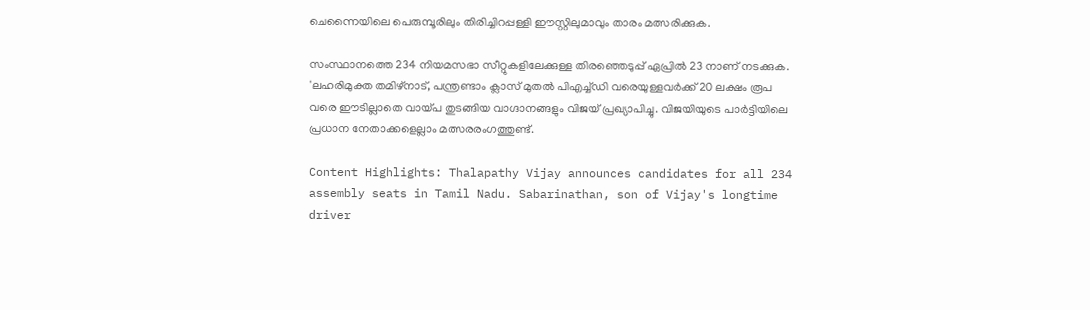ചെന്നൈയിലെ പെരുമ്പൂരിലും തിരിച്ചിറപ്പള്ളി ഈസ്റ്റിലുമാവും താരം മത്സരിക്കുക.

സംസ്ഥാനത്തെ 234 നിയമസഭാ സീറ്റുകളിലേക്കുള്ള തിരഞ്ഞെടുപ്പ് ഏപ്രിൽ 23 നാണ് നടക്കുക. 'ലഹരിമുക്ത തമിഴ്‌നാട്, പന്ത്രണ്ടാം ക്ലാസ് മുതൽ പിഎച്ച്ഡി വരെയുള്ളവർക്ക് 20 ലക്ഷം രൂപ വരെ ഈടില്ലാതെ വായ്പ തുടങ്ങിയ വാഗ്ദാനങ്ങളും വിജയ് പ്രഖ്യാപിച്ചു. വിജയിയുടെ പാർട്ടിയിലെ പ്രധാന നേതാക്കളെല്ലാം മത്സരരംഗത്തുണ്ട്.

Content Highlights: Thalapathy Vijay announces candidates for all 234 assembly seats in Tamil Nadu. Sabarinathan, son of Vijay's longtime driver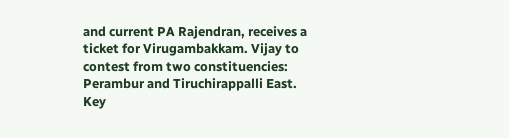and current PA Rajendran, receives a ticket for Virugambakkam. Vijay to contest from two constituencies: Perambur and Tiruchirappalli East. Key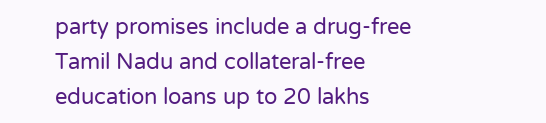party promises include a drug-free Tamil Nadu and collateral-free education loans up to 20 lakhs